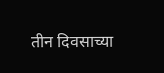तीन दिवसाच्या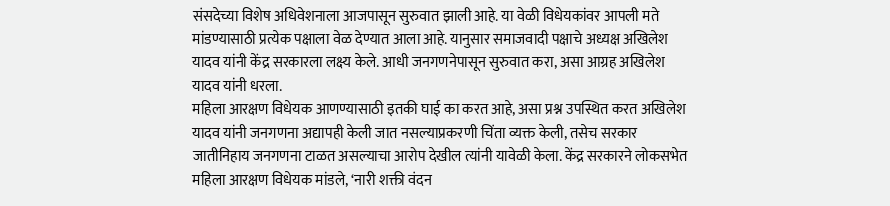संसदेच्या विशेष अधिवेशनाला आजपासून सुरुवात झाली आहे. या वेळी विधेयकांवर आपली मते मांडण्यासाठी प्रत्येक पक्षाला वेळ देण्यात आला आहे. यानुसार समाजवादी पक्षाचे अध्यक्ष अखिलेश यादव यांनी केंद्र सरकारला लक्ष्य केले. आधी जनगणनेपासून सुरुवात करा, असा आग्रह अखिलेश यादव यांनी धरला.
महिला आरक्षण विधेयक आणण्यासाठी इतकी घाई का करत आहे, असा प्रश्न उपस्थित करत अखिलेश यादव यांनी जनगणना अद्यापही केली जात नसल्याप्रकरणी चिंता व्यक्त केली, तसेच सरकार जातीनिहाय जनगणना टाळत असल्याचा आरोप देखील त्यांनी यावेळी केला. केंद्र सरकारने लोकसभेत महिला आरक्षण विधेयक मांडले, ‘नारी शक्ती वंदन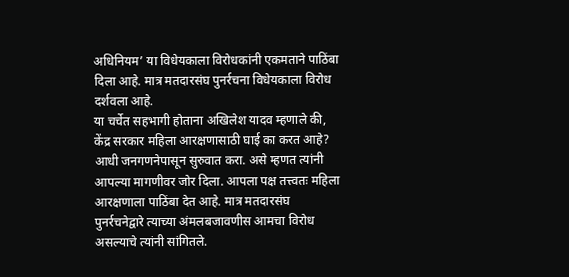अधिनियम’ या विधेयकाला विरोधकांनी एकमताने पाठिंबा दिला आहे. मात्र मतदारसंघ पुनर्रचना विधेयकाला विरोध दर्शवला आहे.
या चर्चेत सहभागी होताना अखिलेश यादव म्हणाले की, केंद्र सरकार महिला आरक्षणासाठी घाई का करत आहे? आधी जनगणनेपासून सुरुवात करा. असे म्हणत त्यांनी आपल्या मागणीवर जोर दिला. आपला पक्ष तत्त्वतः महिला आरक्षणाला पाठिंबा देत आहे. मात्र मतदारसंघ पुनर्रचनेद्वारे त्याच्या अंमलबजावणीस आमचा विरोध असल्याचे त्यांनी सांगितले.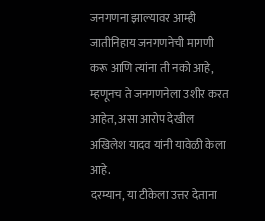जनगणना झाल्यावर आम्ही जातीनिहाय जनगणनेची मागणी करू आणि त्यांना ती नको आहे, म्हणूनच ते जनगणनेला उशीर करत आहेत, असा आरोप देखील अखिलेश यादव यांनी यावेळी केला आहे.
दरम्यान, या टीकेला उत्तर देताना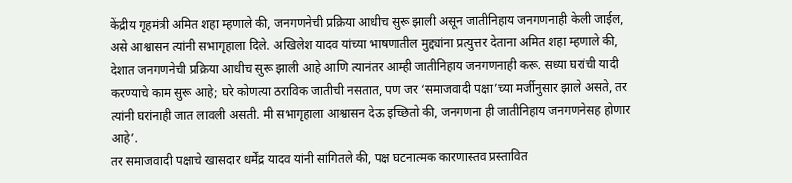केंद्रीय गृहमंत्री अमित शहा म्हणाले की, जनगणनेची प्रक्रिया आधीच सुरू झाली असून जातीनिहाय जनगणनाही केली जाईल, असे आश्वासन त्यांनी सभागृहाला दिले. अखिलेश यादव यांच्या भाषणातील मुद्द्यांना प्रत्युत्तर देताना अमित शहा म्हणाले की, देशात जनगणनेची प्रक्रिया आधीच सुरू झाली आहे आणि त्यानंतर आम्ही जातीनिहाय जनगणनाही करू. सध्या घरांची यादी करण्याचे काम सुरू आहे; घरे कोणत्या ठराविक जातीची नसतात, पण जर ‘समाजवादी पक्षा’च्या मर्जीनुसार झाले असते, तर त्यांनी घरांनाही जात लावली असती. मी सभागृहाला आश्वासन देऊ इच्छितो की, जनगणना ही जातीनिहाय जनगणनेसह होणार आहे’.
तर समाजवादी पक्षाचे खासदार धर्मेंद्र यादव यांनी सांगितले की, पक्ष घटनात्मक कारणास्तव प्रस्तावित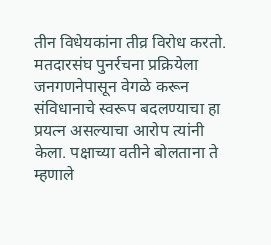तीन विधेयकांना तीव्र विरोध करतो. मतदारसंघ पुनर्रचना प्रक्रियेला जनगणनेपासून वेगळे करून संविधानाचे स्वरूप बदलण्याचा हा प्रयत्न असल्याचा आरोप त्यांनी केला. पक्षाच्या वतीने बोलताना ते म्हणाले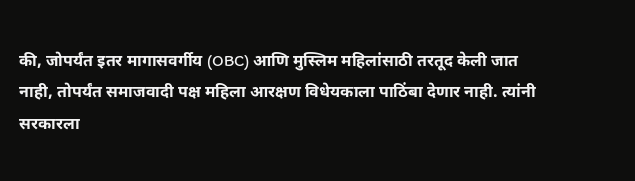की, जोपर्यंत इतर मागासवर्गीय (OBC) आणि मुस्लिम महिलांसाठी तरतूद केली जात नाही, तोपर्यंत समाजवादी पक्ष महिला आरक्षण विधेयकाला पाठिंबा देणार नाही. त्यांनी सरकारला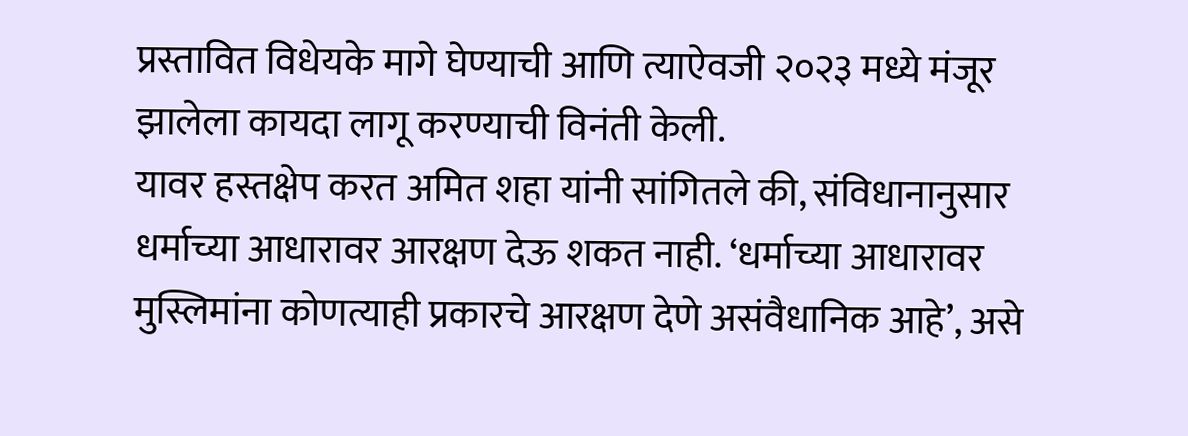प्रस्तावित विधेयके मागे घेण्याची आणि त्याऐवजी २०२३ मध्ये मंजूर झालेला कायदा लागू करण्याची विनंती केली.
यावर हस्तक्षेप करत अमित शहा यांनी सांगितले की, संविधानानुसार धर्माच्या आधारावर आरक्षण देऊ शकत नाही. ‘धर्माच्या आधारावर मुस्लिमांना कोणत्याही प्रकारचे आरक्षण देणे असंवैधानिक आहे’, असे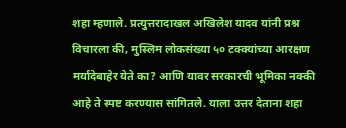शहा म्हणाले. प्रत्युत्तरादाखल अखिलेश यादव यांनी प्रश्न विचारला की, मुस्लिम लोकसंख्या ५० टक्क्यांच्या आरक्षण मर्यादेबाहेर येते का? आणि यावर सरकारची भूमिका नक्की आहे ते स्पष्ट करण्यास सांगितले. याला उत्तर देताना शहा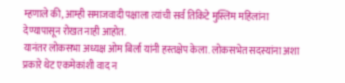म्हणाले की, आम्ही समाजवादी पक्षाला त्यांची सर्व तिकिटे मुस्लिम महिलांना देण्यापासून रोखत नाही आहोत.
यानंतर लोकसभा अध्यक्ष ओम बिर्ला यांनी हस्तक्षेप केला. लोकसभेत सदस्यांना अशा प्रकारे थेट एकमेकांशी वाद न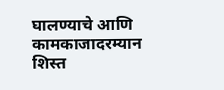घालण्याचे आणि कामकाजादरम्यान शिस्त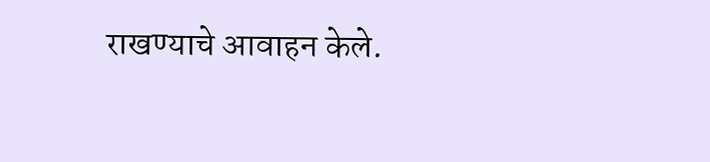राखण्याचे आवाहन केले.